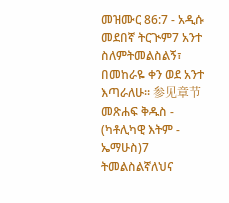መዝሙር 86:7 - አዲሱ መደበኛ ትርጒም7 አንተ ስለምትመልስልኝ፣ በመከራዬ ቀን ወደ አንተ እጣራለሁ። 参见章节መጽሐፍ ቅዱስ - (ካቶሊካዊ እትም - ኤማሁስ)7 ትመልስልኛለህና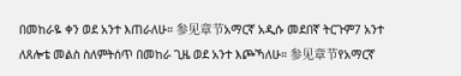በመከራዬ ቀን ወደ አንተ እጠራለሁ። 参见章节አማርኛ አዲሱ መደበኛ ትርጉም7 አንተ ለጸሎቴ መልስ ስለምትሰጥ በመከራ ጊዜ ወደ አንተ እጮኻለሁ። 参见章节የአማርኛ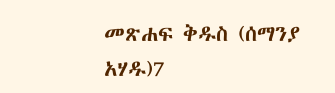መጽሐፍ ቅዱስ (ሰማንያ አሃዱ)7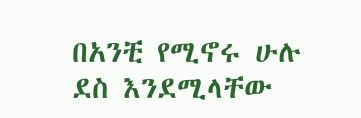በአንቺ የሚኖሩ ሁሉ ደስ እንደሚላቸው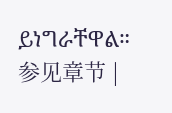ይነግራቸዋል። 参见章节 |